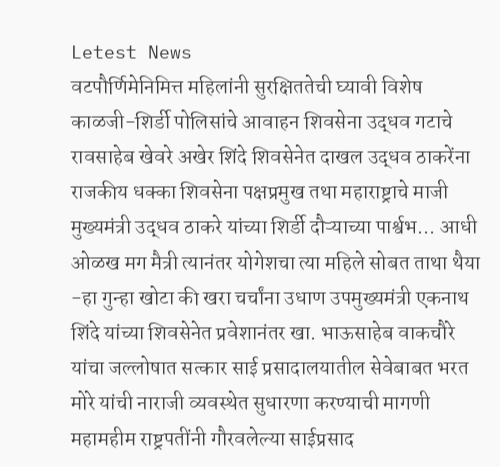Letest News
वटपौर्णिमेनिमित्त महिलांनी सुरक्षिततेची घ्यावी विशेष काळजी-शिर्डी पोलिसांचे आवाहन शिवसेना उद्धव गटाचे रावसाहेब खेवरे अखेर शिंदे शिवसेनेत दाखल उद्धव ठाकरेंना राजकीय धक्का शिवसेना पक्षप्रमुख तथा महाराष्ट्राचे माजी मुख्यमंत्री उद्धव ठाकरे यांच्या शिर्डी दौऱ्याच्या पार्श्वभ... आधी ओळख मग मैत्री त्यानंतर योगेशचा त्या महिले सोबत ताथा थैया -हा गुन्हा खोटा की खरा चर्चांना उधाण उपमुख्यमंत्री एकनाथ शिंदे यांच्या शिवसेनेत प्रवेशानंतर खा. भाऊसाहेब वाकचौरे यांचा जल्लोषात सत्कार साई प्रसादालयातील सेवेबाबत भरत मोरे यांची नाराजी व्यवस्थेत सुधारणा करण्याची मागणी महामहीम राष्ट्रपतींनी गौरवलेल्या साईप्रसाद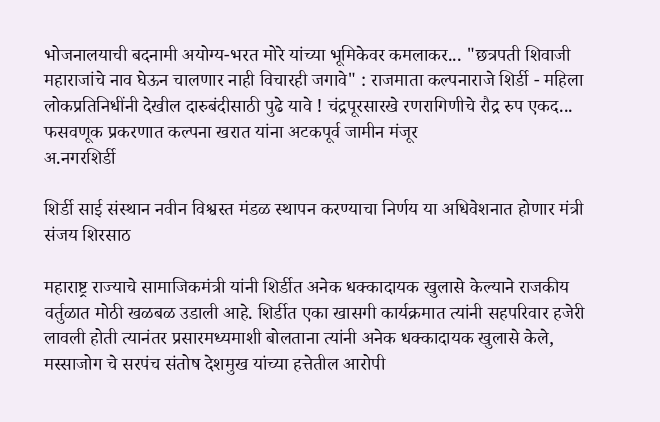भोजनालयाची बदनामी अयोग्य-भरत मोरे यांच्या भूमिकेवर कमलाकर... "छत्रपती शिवाजी महाराजांचे नाव घेऊन चालणार नाही विचारही जगावे" : राजमाता कल्पनाराजे शिर्डी - महिला लोकप्रतिनिधींनी देखील दारुबंदीसाठी पुढे यावे ! चंद्रपूरसारखे रणरागिणीचे रौद्र रुप एकद... फसवणूक प्रकरणात कल्पना खरात यांना अटकपूर्व जामीन मंजूर
अ.नगरशिर्डी

शिर्डी साई संस्थान नवीन विश्वस्त मंडळ स्थापन करण्याचा निर्णय या अधिवेशनात होणार मंत्री संजय शिरसाठ

महाराष्ट्र राज्याचे सामाजिकमंत्री यांनी शिर्डीत अनेक धक्कादायक खुलासे केल्याने राजकीय वर्तुळात मोठी खळबळ उडाली आहे. शिर्डीत एका खासगी कार्यक्रमात त्यांनी सहपरिवार हजेरी लावली होती त्यानंतर प्रसारमध्यमाशी बोलताना त्यांनी अनेक धक्कादायक खुलासे केले, मस्साजोग चे सरपंच संतोष देशमुख यांच्या हत्तेतील आरोपी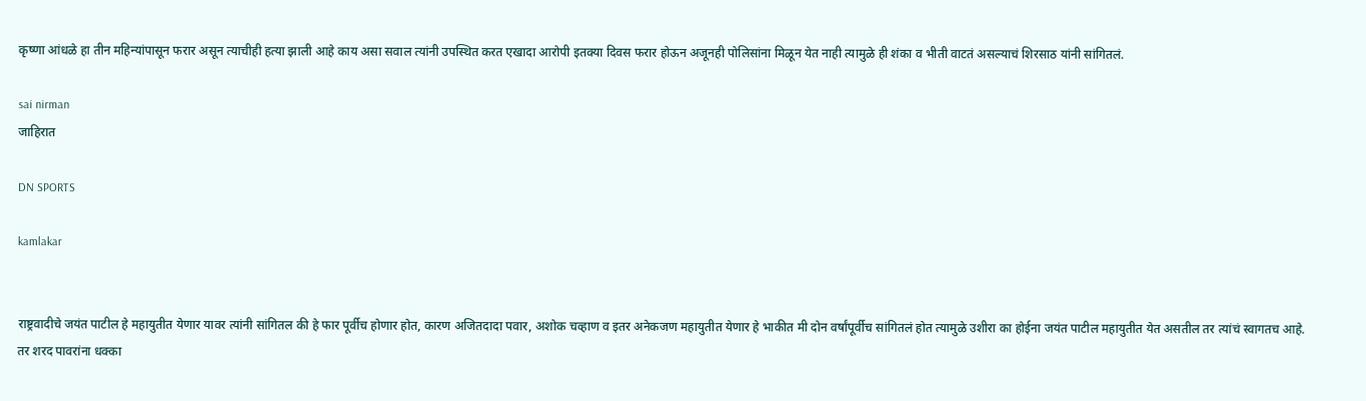कृष्णा आंधळे हा तीन महिन्यांपासून फरार असून त्याचीही हत्या झाली आहे काय असा सवाल त्यांनी उपस्थित करत एखादा आरोपी इतक्या दिवस फरार होऊन अजूनही पोलिसांना मिळून येत नाही त्यामुळे ही शंका व भीती वाटतं असल्याचं शिरसाठ यांनी सांगितलं.

sai nirman
जाहिरात

DN SPORTS

kamlakar


राष्ट्रवादीचे जयंत पाटील हे महायुतीत येणार यावर त्यांनी सांगितल की हे फार पूर्वीच होणार होत, कारण अजितदादा पवार, अशोक चव्हाण व इतर अनेकजण महायुतीत येणार हे भाकीत मी दोन वर्षांपूर्वीच सांगितलं होत त्यामुळे उशीरा का होईना जयंत पाटील महायुतीत येत असतील तर त्यांचं स्वागतच आहे. तर शरद पावरांना धक्का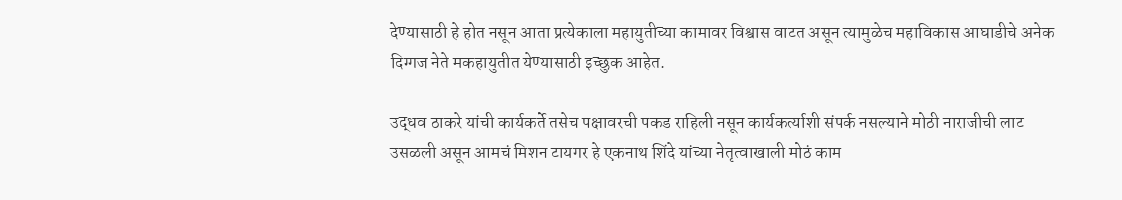देण्यासाठी हे होत नसून आता प्रत्येकाला महायुतीच्या कामावर विश्वास वाटत असून त्यामुळेच महाविकास आघाडीचे अनेक दिग्गज नेते मकहायुतीत येण्यासाठी इच्छुक आहेत.

उद्धव ठाकरे यांची कार्यकर्ते तसेच पक्षावरची पकड राहिली नसून कार्यकर्त्याशी संपर्क नसल्याने मोठी नाराजीची लाट उसळली असून आमचं मिशन टायगर हे एकनाथ शिंदे यांच्या नेतृत्वाखाली मोठं काम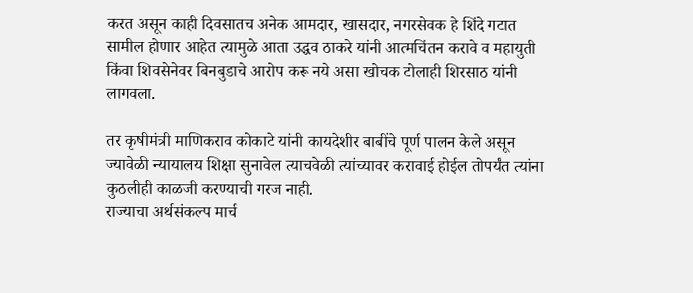करत असून काही दिवसातच अनेक आमदार, खासदार, नगरसेवक हे शिंदे गटात सामील होणार आहेत त्यामुळे आता उद्धव ठाकरे यांनी आत्मचिंतन करावे व महायुती किंवा शिवसेनेवर बिनबुडाचे आरोप करू नये असा खोचक टोलाही शिरसाठ यांनी लागवला.

तर कृषीमंत्री माणिकराव कोकाटे यांनी कायदेशीर बाबींचे पूर्ण पालन केले असून ज्यावेळी न्यायालय शिक्षा सुनावेल त्याचवेळी त्यांच्यावर करावाई होईल तोपर्यंत त्यांना कुठलीही काळजी करण्याची गरज नाही.
राज्याचा अर्थसंकल्प मार्च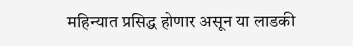महिन्यात प्रसिद्ध होणार असून या लाडकी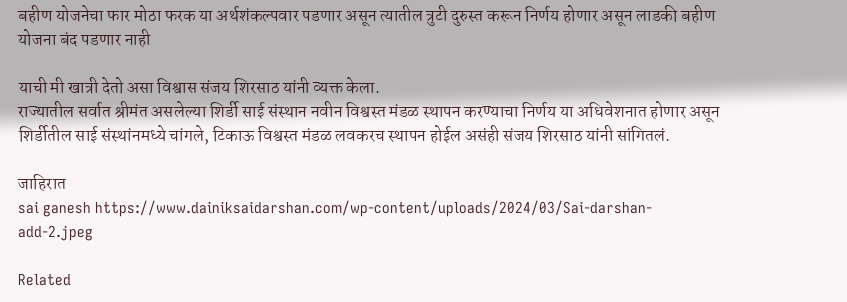बहीण योजनेचा फार मोठा फरक या अर्थशंकल्पवार पडणार असून त्यातील त्रुटी दुरुस्त करून निर्णय होणार असून लाडकी बहीण योजना बंद पडणार नाही

याची मी खात्री देतो असा विश्वास संजय शिरसाठ यांनी व्यक्त केला.
राज्यातील सर्वात श्रीमंत असलेल्या शिर्डी साई संस्थान नवीन विश्वस्त मंडळ स्थापन करण्याचा निर्णय या अधिवेशनात होणार असून शिर्डीतील साई संस्थांनमध्ये चांगले, टिकाऊ विश्वस्त मंडळ लवकरच स्थापन होईल असंही संजय शिरसाठ यांनी सांगितलं.

जाहिरात
sai ganesh https://www.dainiksaidarshan.com/wp-content/uploads/2024/03/Sai-darshan-add-2.jpeg

Related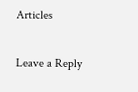Articles

Leave a Reply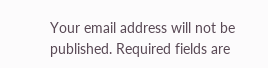Your email address will not be published. Required fields are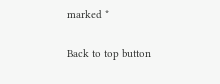marked *

Back to top button